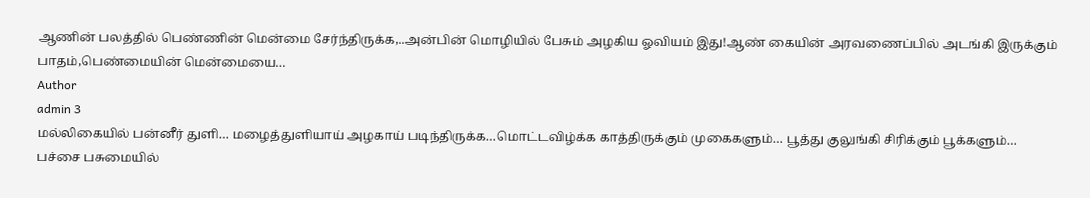ஆணின் பலத்தில் பெண்ணின் மென்மை சேர்ந்திருக்க,..அன்பின் மொழியில் பேசும் அழகிய ஓவியம் இது!ஆண் கையின் அரவணைப்பில் அடங்கி இருக்கும் பாதம்,பெண்மையின் மென்மையை…
Author
admin 3
மல்லிகையில் பன்னீர் துளி… மழைத்துளியாய் அழகாய் படிந்திருக்க…மொட்டவிழ்க்க காத்திருக்கும் முகைகளும்… பூத்து குலுங்கி சிரிக்கும் பூக்களும்… பச்சை பசுமையில்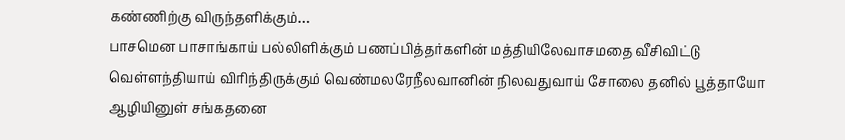கண்ணிற்கு விருந்தளிக்கும்…
பாசமென பாசாங்காய் பல்லிளிக்கும் பணப்பித்தர்களின் மத்தியிலேவாசமதை வீசிவிட்டு வெள்ளந்தியாய் விரிந்திருக்கும் வெண்மலரேநீலவானின் நிலவதுவாய் சோலை தனில் பூத்தாயோ ஆழியினுள் சங்கதனை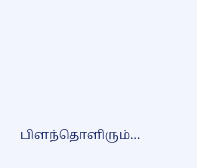பிளந்தொளிரும்…